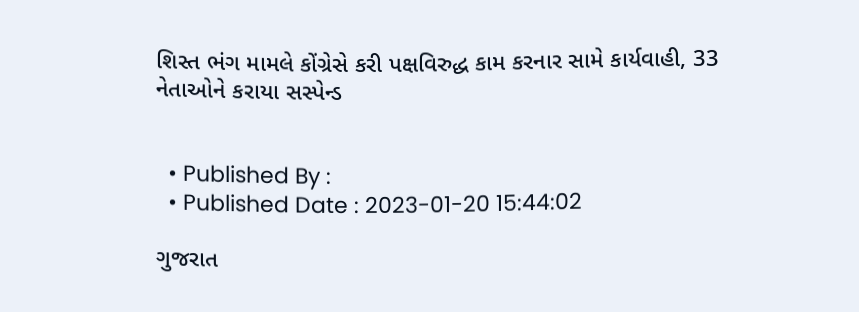શિસ્ત ભંગ મામલે કોંગ્રેસે કરી પક્ષવિરુદ્ધ કામ કરનાર સામે કાર્યવાહી, 33 નેતાઓને કરાયા સસ્પેન્ડ


  • Published By :
  • Published Date : 2023-01-20 15:44:02

ગુજરાત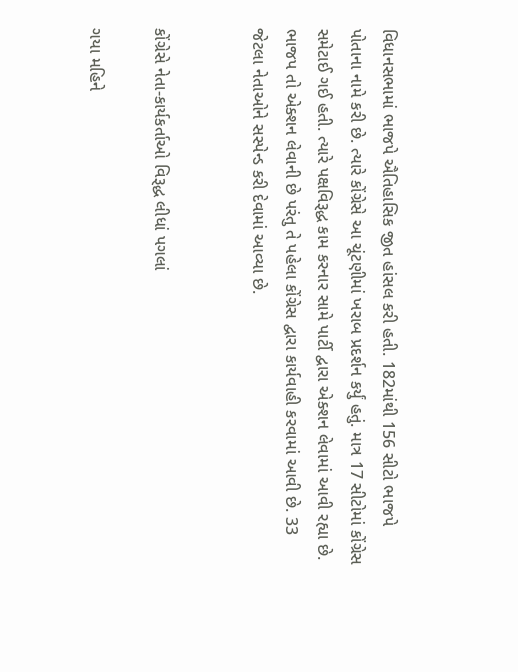વિધાનસભામાં ભાજપે ઐતિહાસિક જીત હાંસલ કરી હતી. 182માંથી 156 સીટો ભાજપે પોતાના નામે કરી છે. ત્યારે કોંગ્રેસે આ ચૂંટણીમાં ખરાબ પ્રદર્શન કર્યું હતું. માત્ર 17 સીટોમાં કોંગ્રેસ સમેટાઈ ગઈ હતી. ત્યારે પક્ષવિરૂદ્ધ કામ કરનાર સામે પાર્ટી દ્વારા એક્શન લેવામાં આવી રહ્યા છે. ભાજપ તો એક્શન લેવાની છે પરંતુ તે પહેલા કોંગ્રેસ દ્વારા કાર્યવાહી કરવામાં આવી છે. 33 જેટલા નેતાઓને સસ્પેન્ડ કરી દેવામાં આવ્યા છે.


કોંગ્રેસે નેતા-કાર્યકર્તાઓ વિરૂદ્ધ લીધાં પગલાં

ગયા મહિને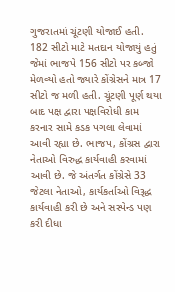ગુજરાતમાં ચૂંટણી યોજાઈ હતી. 182 સીટો માટે મતદાન યોજાયું હતું જેમાં ભાજપે 156 સીટો પર કબ્જો મેળવ્યો હતો જ્યારે કોંગ્રેસને માત્ર 17 સીટો જ મળી હતી. ચૂંટણી પૂર્ણ થયા બાદ પક્ષ દ્વારા પક્ષવિરોધી કામ કરનાર સામે કડક પગલા લેવામાં આવી રહ્યા છે. ભાજપ, કોંગ્રસ દ્વારા નેતાઓ વિરુદ્ધ કાર્યવાહી કરવામાં આવી છે. જે અંતર્ગત કોંગ્રેસે 33 જેટલા નેતાઓ, કાર્યકર્તાઓ વિરૂદ્ધ કાર્યવાહી કરી છે અને સસ્પેન્ડ પણ કરી દીધા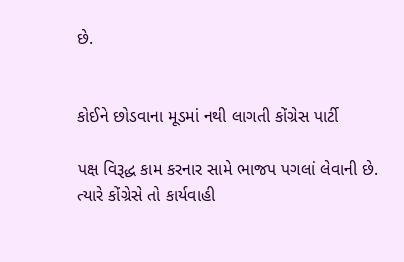છે.


કોઈને છોડવાના મૂડમાં નથી લાગતી કોંગ્રેસ પાર્ટી

પક્ષ વિરૂદ્ધ કામ કરનાર સામે ભાજપ પગલાં લેવાની છે. ત્યારે કોંગ્રેસે તો કાર્યવાહી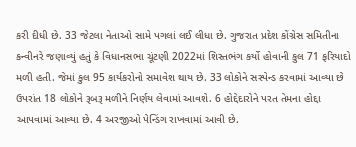કરી દીધી છે. 33 જેટલા નેતાઓ સામે પગલાં લઈ લીધા છે. ગુજરાત પ્રદેશ કોંગ્રેસ સમિતીના કન્વીનરે જણાવ્યું હતું કે વિધાનસભા ચૂંટણી 2022માં શિસ્તભંગ કર્યો હોવાની કુલ 71 ફરિયાદો મળી હતી. જેમાં કુલ 95 કાર્યકરોનો સમાવેશ થાય છે. 33 લોકોને સસ્પેન્ડ કરવામાં આવ્યા છે ઉપરાંત 18 લોકોને રૂબરૂ મળીને નિર્ણય લેવામાં આવશે. 6 હોદ્દેદારોને પરત તેમના હોદ્દા આપવામાં આવ્યા છે. 4 અરજીઓ પેન્ડિંગ રાખવામાં આવી છે.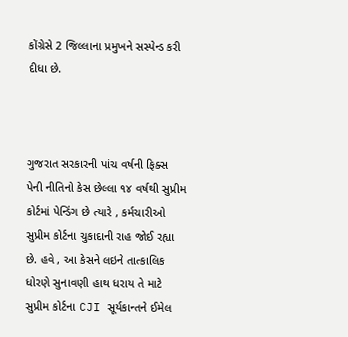કોંગ્રેસે 2 જિલ્લાના પ્રમુખને સસ્પેન્ડ કરી દીધા છે.



ગુજરાત સરકારની પાંચ વર્ષની ફિક્સ પેની નીતિનો કેસ છેલ્લા ૧૪ વર્ષથી સુપ્રીમ કોર્ટમાં પેન્ડિંગ છે ત્યારે , કર્મચારીઓ સુપ્રીમ કોર્ટના ચુકાદાની રાહ જોઈ રહ્યા છે. હવે , આ કેસને લઇને તાત્કાલિક ધોરણે સુનાવણી હાથ ધરાય તે માટે સુપ્રીમ કોર્ટના CJI સૂર્યકાન્તને ઈમેલ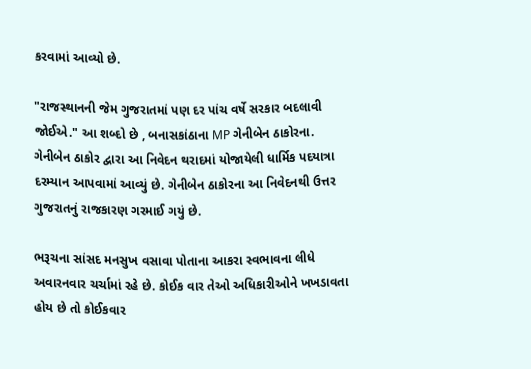કરવામાં આવ્યો છે.

"રાજસ્થાનની જેમ ગુજરાતમાં પણ દર પાંચ વર્ષે સરકાર બદલાવી જોઈએ." આ શબ્દો છે , બનાસકાંઠાના MP ગેનીબેન ઠાકોરના. ગેનીબેન ઠાકોર દ્વારા આ નિવેદન થરાદમાં યોજાયેલી ધાર્મિક પદયાત્રા દરમ્યાન આપવામાં આવ્યું છે. ગેનીબેન ઠાકોરના આ નિવેદનથી ઉત્તર ગુજરાતનું રાજકારણ ગરમાઈ ગયું છે.

ભરૂચના સાંસદ મનસુખ વસાવા પોતાના આકરા સ્વભાવના લીધે અવારનવાર ચર્ચામાં રહે છે. કોઈક વાર તેઓ અધિકારીઓને ખખડાવતા હોય છે તો કોઈકવાર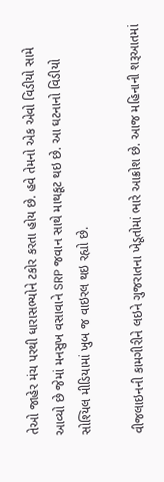તેઓ જાહેર મંચ પરથી ધારાસભ્યોને ટકોર કરતા હોય છે. હવે તેમનો એક એવો વિડીયો સામે આવ્યો છે જેમાં મનસુખ વસાવાને SRP જવાન સાથે માથકૂટ થઇ છે. આ ઘટનાનો વિડીયો સોશ્યિલ મીડિયામાં ખુબ જ વાઇરલ થઇ રહ્યો છે.

વીજલાઇનની કામગીરીને લઇને ગુજરાતના ખેડૂતોમાં ભારે આક્રોશ છે. આજ મહિનાની શરૂઆતમાં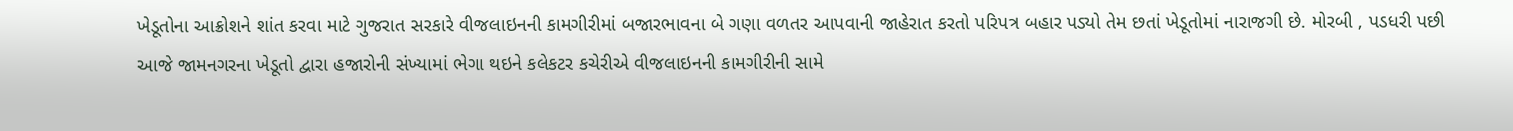ખેડૂતોના આક્રોશને શાંત કરવા માટે ગુજરાત સરકારે વીજલાઇનની કામગીરીમાં બજારભાવના બે ગણા વળતર આપવાની જાહેરાત કરતો પરિપત્ર બહાર પડ્યો તેમ છતાં ખેડૂતોમાં નારાજગી છે. મોરબી , પડધરી પછી આજે જામનગરના ખેડૂતો દ્વારા હજારોની સંખ્યામાં ભેગા થઇને કલેકટર કચેરીએ વીજલાઇનની કામગીરીની સામે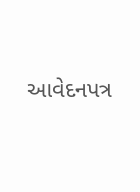આવેદનપત્ર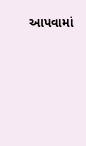આપવામાં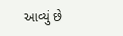આવ્યું છે